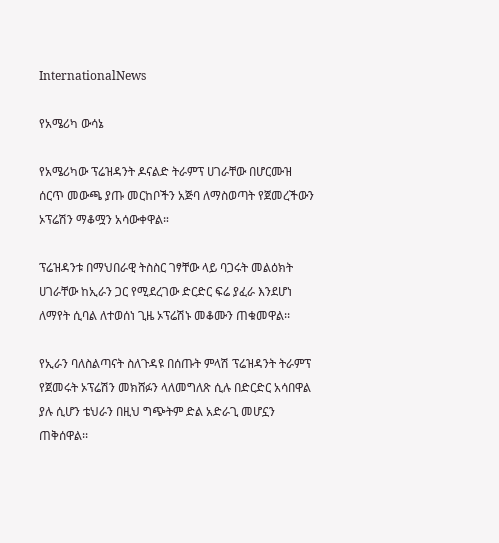InternationalNews

የአሜሪካ ውሳኔ

የአሜሪካው ፕሬዝዳንት ዶናልድ ትራምፕ ሀገራቸው በሆርሙዝ ሰርጥ መውጫ ያጡ መርከቦችን አጅባ ለማስወጣት የጀመረችውን ኦፕሬሽን ማቆሟን አሳውቀዋል።

ፕሬዝዳንቱ በማህበራዊ ትስስር ገፃቸው ላይ ባጋሩት መልዕክት ሀገራቸው ከኢራን ጋር የሚደረገው ድርድር ፍሬ ያፈራ እንደሆነ ለማየት ሲባል ለተወሰነ ጊዜ ኦፕሬሽኑ መቆሙን ጠቁመዋል፡፡

የኢራን ባለስልጣናት ስለጉዳዩ በሰጡት ምላሽ ፕሬዝዳንት ትራምፕ የጀመሩት ኦፕሬሽን መክሸፉን ላለመግለጽ ሲሉ በድርድር አሳበዋል ያሉ ሲሆን ቴህራን በዚህ ግጭትም ድል አድራጊ መሆኗን ጠቅሰዋል፡፡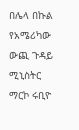በሌላ በኩል የአሜሪካው ውጪ ጉዳይ ሚኒስትር ማርኮ ሩቢዮ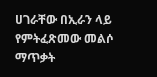ሀገራቸው በኢራን ላይ የምትፈጽመው መልሶ ማጥቃት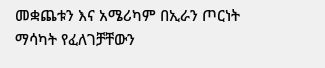መቋጨቱን እና አሜሪካም በኢራን ጦርነት ማሳካት የፈለገቻቸውን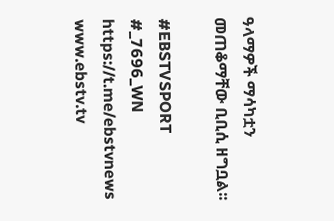ዓላማዎች ማሳካቷን መጠቆማቸው ቢቢሲ ዘግቧል፡፡

#EBSTVSPORT
#_7696_WN
https://t.me/ebstvnews
www.ebstv.tv